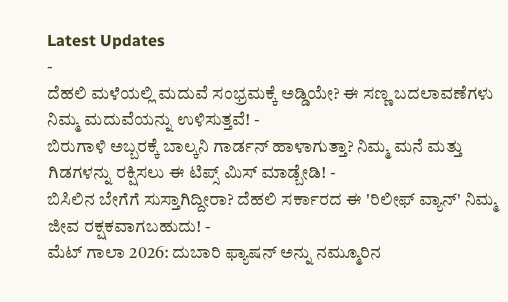Latest Updates
-
ದೆಹಲಿ ಮಳೆಯಲ್ಲಿ ಮದುವೆ ಸಂಭ್ರಮಕ್ಕೆ ಅಡ್ಡಿಯೇ? ಈ ಸಣ್ಣ ಬದಲಾವಣೆಗಳು ನಿಮ್ಮ ಮದುವೆಯನ್ನು ಉಳಿಸುತ್ತವೆ! -
ಬಿರುಗಾಳಿ ಅಬ್ಬರಕ್ಕೆ ಬಾಲ್ಕನಿ ಗಾರ್ಡನ್ ಹಾಳಾಗುತ್ತಾ? ನಿಮ್ಮ ಮನೆ ಮತ್ತು ಗಿಡಗಳನ್ನು ರಕ್ಷಿಸಲು ಈ ಟಿಪ್ಸ್ ಮಿಸ್ ಮಾಡ್ಬೇಡಿ! -
ಬಿಸಿಲಿನ ಬೇಗೆಗೆ ಸುಸ್ತಾಗಿದ್ದೀರಾ? ದೆಹಲಿ ಸರ್ಕಾರದ ಈ 'ರಿಲೀಫ್ ವ್ಯಾನ್' ನಿಮ್ಮ ಜೀವ ರಕ್ಷಕವಾಗಬಹುದು! -
ಮೆಟ್ ಗಾಲಾ 2026: ದುಬಾರಿ ಫ್ಯಾಷನ್ ಅನ್ನು ನಮ್ಮೂರಿನ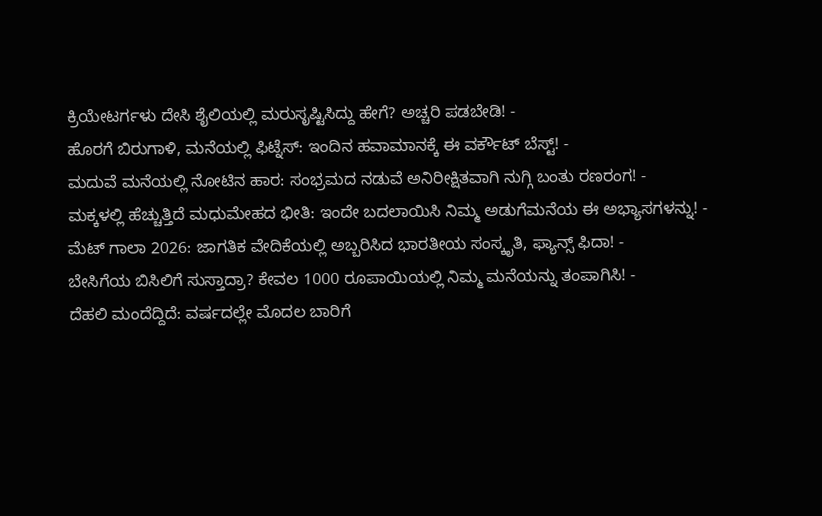ಕ್ರಿಯೇಟರ್ಗಳು ದೇಸಿ ಶೈಲಿಯಲ್ಲಿ ಮರುಸೃಷ್ಟಿಸಿದ್ದು ಹೇಗೆ? ಅಚ್ಚರಿ ಪಡಬೇಡಿ! -
ಹೊರಗೆ ಬಿರುಗಾಳಿ, ಮನೆಯಲ್ಲಿ ಫಿಟ್ನೆಸ್: ಇಂದಿನ ಹವಾಮಾನಕ್ಕೆ ಈ ವರ್ಕೌಟ್ ಬೆಸ್ಟ್! -
ಮದುವೆ ಮನೆಯಲ್ಲಿ ನೋಟಿನ ಹಾರ: ಸಂಭ್ರಮದ ನಡುವೆ ಅನಿರೀಕ್ಷಿತವಾಗಿ ನುಗ್ಗಿ ಬಂತು ರಣರಂಗ! -
ಮಕ್ಕಳಲ್ಲಿ ಹೆಚ್ಚುತ್ತಿದೆ ಮಧುಮೇಹದ ಭೀತಿ: ಇಂದೇ ಬದಲಾಯಿಸಿ ನಿಮ್ಮ ಅಡುಗೆಮನೆಯ ಈ ಅಭ್ಯಾಸಗಳನ್ನು! -
ಮೆಟ್ ಗಾಲಾ 2026: ಜಾಗತಿಕ ವೇದಿಕೆಯಲ್ಲಿ ಅಬ್ಬರಿಸಿದ ಭಾರತೀಯ ಸಂಸ್ಕೃತಿ, ಫ್ಯಾನ್ಸ್ ಫಿದಾ! -
ಬೇಸಿಗೆಯ ಬಿಸಿಲಿಗೆ ಸುಸ್ತಾದ್ರಾ? ಕೇವಲ 1000 ರೂಪಾಯಿಯಲ್ಲಿ ನಿಮ್ಮ ಮನೆಯನ್ನು ತಂಪಾಗಿಸಿ! -
ದೆಹಲಿ ಮಂದೆದ್ದಿದೆ: ವರ್ಷದಲ್ಲೇ ಮೊದಲ ಬಾರಿಗೆ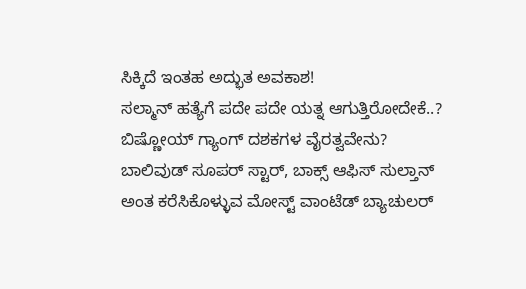ಸಿಕ್ಕಿದೆ ಇಂತಹ ಅದ್ಭುತ ಅವಕಾಶ!
ಸಲ್ಮಾನ್ ಹತ್ಯೆಗೆ ಪದೇ ಪದೇ ಯತ್ನ ಆಗುತ್ತಿರೋದೇಕೆ..? ಬಿಷ್ಣೋಯ್ ಗ್ಯಾಂಗ್ ದಶಕಗಳ ವೈರತ್ವವೇನು?
ಬಾಲಿವುಡ್ ಸೂಪರ್ ಸ್ಟಾರ್, ಬಾಕ್ಸ್ ಆಫಿಸ್ ಸುಲ್ತಾನ್ ಅಂತ ಕರೆಸಿಕೊಳ್ಳುವ ಮೋಸ್ಟ್ ವಾಂಟೆಡ್ ಬ್ಯಾಚುಲರ್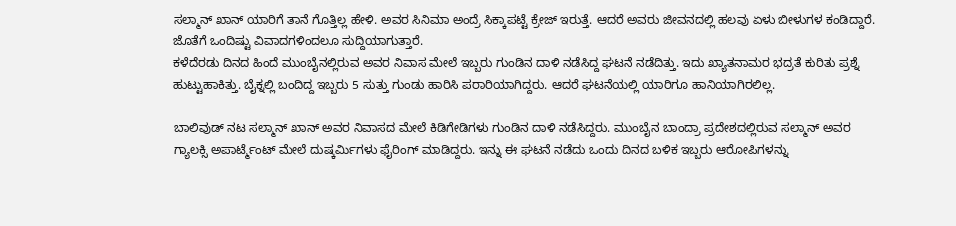ಸಲ್ಮಾನ್ ಖಾನ್ ಯಾರಿಗೆ ತಾನೆ ಗೊತ್ತಿಲ್ಲ ಹೇಳಿ. ಅವರ ಸಿನಿಮಾ ಅಂದ್ರೆ ಸಿಕ್ಕಾಪಟ್ಟೆ ಕ್ರೇಜ್ ಇರುತ್ತೆ. ಆದರೆ ಅವರು ಜೀವನದಲ್ಲಿ ಹಲವು ಏಳು ಬೀಳುಗಳ ಕಂಡಿದ್ದಾರೆ. ಜೊತೆಗೆ ಒಂದಿಷ್ಟು ವಿವಾದಗಳಿಂದಲೂ ಸುದ್ದಿಯಾಗುತ್ತಾರೆ.
ಕಳೆದೆರಡು ದಿನದ ಹಿಂದೆ ಮುಂಬೈನಲ್ಲಿರುವ ಅವರ ನಿವಾಸ ಮೇಲೆ ಇಬ್ಬರು ಗುಂಡಿನ ದಾಳಿ ನಡೆಸಿದ್ದ ಘಟನೆ ನಡೆದಿತ್ತು. ಇದು ಖ್ಯಾತನಾಮರ ಭದ್ರತೆ ಕುರಿತು ಪ್ರಶ್ನೆ ಹುಟ್ಟುಹಾಕಿತ್ತು. ಬೈಕ್ನಲ್ಲಿ ಬಂದಿದ್ದ ಇಬ್ಬರು 5 ಸುತ್ತು ಗುಂಡು ಹಾರಿಸಿ ಪರಾರಿಯಾಗಿದ್ದರು. ಆದರೆ ಘಟನೆಯಲ್ಲಿ ಯಾರಿಗೂ ಹಾನಿಯಾಗಿರಲಿಲ್ಲ.

ಬಾಲಿವುಡ್ ನಟ ಸಲ್ಮಾನ್ ಖಾನ್ ಅವರ ನಿವಾಸದ ಮೇಲೆ ಕಿಡಿಗೇಡಿಗಳು ಗುಂಡಿನ ದಾಳಿ ನಡೆಸಿದ್ದರು. ಮುಂಬೈನ ಬಾಂದ್ರಾ ಪ್ರದೇಶದಲ್ಲಿರುವ ಸಲ್ಮಾನ್ ಅವರ ಗ್ಯಾಲಕ್ಸಿ ಅಪಾರ್ಟ್ಮೆಂಟ್ ಮೇಲೆ ದುಷ್ಕರ್ಮಿಗಳು ಫೈರಿಂಗ್ ಮಾಡಿದ್ದರು. ಇನ್ನು ಈ ಘಟನೆ ನಡೆದು ಒಂದು ದಿನದ ಬಳಿಕ ಇಬ್ಬರು ಆರೋಪಿಗಳನ್ನು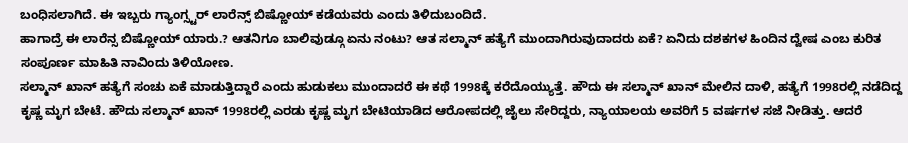ಬಂಧಿಸಲಾಗಿದೆ. ಈ ಇಬ್ಬರು ಗ್ಯಾಂಗ್ಸ್ಟರ್ ಲಾರೆನ್ಸ್ ಬಿಷ್ಣೋಯ್ ಕಡೆಯವರು ಎಂದು ತಿಳಿದುಬಂದಿದೆ.
ಹಾಗಾದ್ರೆ ಈ ಲಾರೆನ್ಸ ಬಿಷ್ಣೋಯ್ ಯಾರು.? ಆತನಿಗೂ ಬಾಲಿವುಡ್ಗೂ ಏನು ನಂಟು? ಆತ ಸಲ್ಮಾನ್ ಹತ್ಯೆಗೆ ಮುಂದಾಗಿರುವುದಾದರು ಏಕೆ? ಏನಿದು ದಶಕಗಳ ಹಿಂದಿನ ದ್ವೇಷ ಎಂಬ ಕುರಿತ ಸಂಪೂರ್ಣ ಮಾಹಿತಿ ನಾವಿಂದು ತಿಳಿಯೋಣ.
ಸಲ್ಮಾನ್ ಖಾನ್ ಹತ್ಯೆಗೆ ಸಂಚು ಏಕೆ ಮಾಡುತ್ತಿದ್ದಾರೆ ಎಂದು ಹುಡುಕಲು ಮುಂದಾದರೆ ಈ ಕಥೆ 1998ಕ್ಕೆ ಕರೆದೊಯ್ಯುತ್ತೆ. ಹೌದು ಈ ಸಲ್ಮಾನ್ ಖಾನ್ ಮೇಲಿನ ದಾಳಿ, ಹತ್ಯೆಗೆ 1998ರಲ್ಲಿ ನಡೆದಿದ್ದ ಕೃಷ್ಣ ಮೃಗ ಬೇಟೆ. ಹೌದು ಸಲ್ಮಾನ್ ಖಾನ್ 1998ರಲ್ಲಿ ಎರಡು ಕೃಷ್ಣ ಮೃಗ ಬೇಟಿಯಾಡಿದ ಆರೋಪದಲ್ಲಿ ಜೈಲು ಸೇರಿದ್ದರು, ನ್ಯಾಯಾಲಯ ಅವರಿಗೆ 5 ವರ್ಷಗಳ ಸಜೆ ನೀಡಿತ್ತು. ಆದರೆ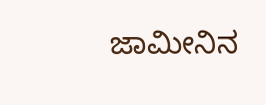ಜಾಮೀನಿನ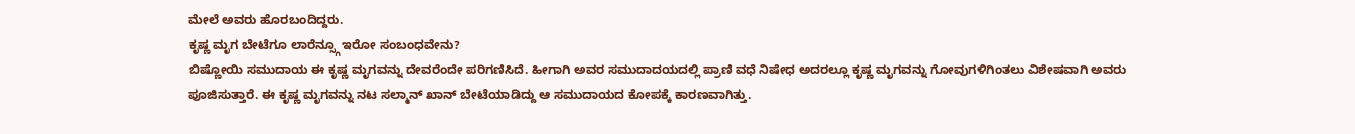ಮೇಲೆ ಅವರು ಹೊರಬಂದಿದ್ದರು.
ಕೃಷ್ಣ ಮೃಗ ಬೇಟೆಗೂ ಲಾರೆನ್ಸ್ಗೂ ಇರೋ ಸಂಬಂಧವೇನು?
ಬಿಷ್ಣೋಯಿ ಸಮುದಾಯ ಈ ಕೃಷ್ಣ ಮೃಗವನ್ನು ದೇವರೆಂದೇ ಪರಿಗಣಿಸಿದೆ. ಹೀಗಾಗಿ ಅವರ ಸಮುದಾದಯದಲ್ಲಿ ಪ್ರಾಣಿ ವಧೆ ನಿಷೇಧ ಅದರಲ್ಲೂ ಕೃಷ್ಣ ಮೃಗವನ್ನು ಗೋವುಗಳಿಗಿಂತಲು ವಿಶೇಷವಾಗಿ ಅವರು ಪೂಜಿಸುತ್ತಾರೆ. ಈ ಕೃಷ್ಣ ಮೃಗವನ್ನು ನಟ ಸಲ್ಮಾನ್ ಖಾನ್ ಬೇಟೆಯಾಡಿದ್ದು ಆ ಸಮುದಾಯದ ಕೋಪಕ್ಕೆ ಕಾರಣವಾಗಿತ್ತು.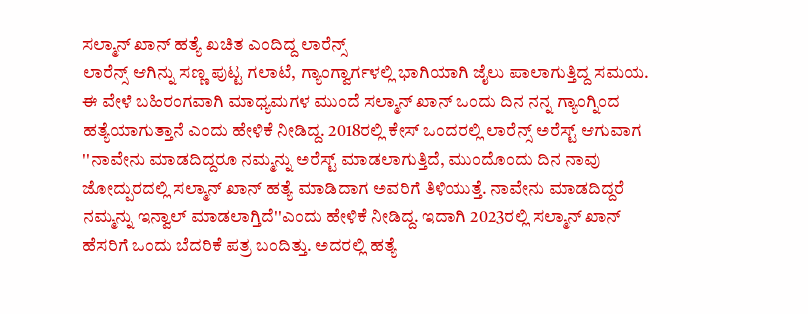ಸಲ್ಮಾನ್ ಖಾನ್ ಹತ್ಯೆ ಖಚಿತ ಎಂದಿದ್ದ ಲಾರೆನ್ಸ್
ಲಾರೆನ್ಸ್ ಆಗಿನ್ನು ಸಣ್ಣ ಪುಟ್ಟ ಗಲಾಟೆ, ಗ್ಯಾಂಗ್ವಾರ್ಗಳಲ್ಲಿ ಭಾಗಿಯಾಗಿ ಜೈಲು ಪಾಲಾಗುತ್ತಿದ್ದ ಸಮಯ. ಈ ವೇಳೆ ಬಹಿರಂಗವಾಗಿ ಮಾಧ್ಯಮಗಳ ಮುಂದೆ ಸಲ್ಮಾನ್ ಖಾನ್ ಒಂದು ದಿನ ನನ್ನ ಗ್ಯಾಂಗ್ನಿಂದ ಹತ್ಯೆಯಾಗುತ್ತಾನೆ ಎಂದು ಹೇಳಿಕೆ ನೀಡಿದ್ದ. 2018ರಲ್ಲಿ ಕೇಸ್ ಒಂದರಲ್ಲಿ ಲಾರೆನ್ಸ್ ಅರೆಸ್ಟ್ ಆಗುವಾಗ ''ನಾವೇನು ಮಾಡದಿದ್ದರೂ ನಮ್ಮನ್ನು ಅರೆಸ್ಟ್ ಮಾಡಲಾಗುತ್ತಿದೆ, ಮುಂದೊಂದು ದಿನ ನಾವು ಜೋದ್ಪುರದಲ್ಲಿ ಸಲ್ಮಾನ್ ಖಾನ್ ಹತ್ಯೆ ಮಾಡಿದಾಗ ಅವರಿಗೆ ತಿಳಿಯುತ್ತೆ. ನಾವೇನು ಮಾಡದಿದ್ದರೆ ನಮ್ಮನ್ನು ಇನ್ವಾಲ್ ಮಾಡಲಾಗ್ತಿದೆ''ಎಂದು ಹೇಳಿಕೆ ನೀಡಿದ್ದ. ಇದಾಗಿ 2023ರಲ್ಲಿ ಸಲ್ಮಾನ್ ಖಾನ್ ಹೆಸರಿಗೆ ಒಂದು ಬೆದರಿಕೆ ಪತ್ರ ಬಂದಿತ್ತು. ಅದರಲ್ಲಿ ಹತ್ಯೆ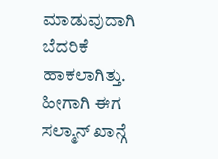ಮಾಡುವುದಾಗಿ ಬೆದರಿಕೆ ಹಾಕಲಾಗಿತ್ತು.
ಹೀಗಾಗಿ ಈಗ ಸಲ್ಮಾನ್ ಖಾನ್ಗೆ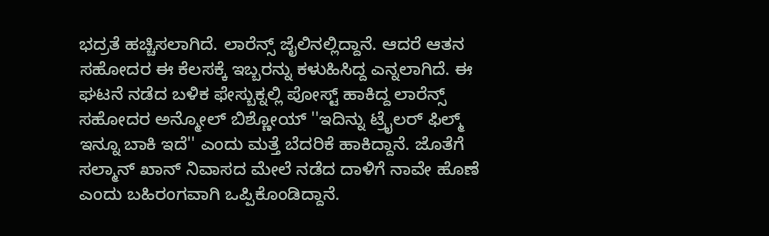ಭದ್ರತೆ ಹಚ್ಚಿಸಲಾಗಿದೆ. ಲಾರೆನ್ಸ್ ಜೈಲಿನಲ್ಲಿದ್ದಾನೆ. ಆದರೆ ಆತನ ಸಹೋದರ ಈ ಕೆಲಸಕ್ಕೆ ಇಬ್ಬರನ್ನು ಕಳುಹಿಸಿದ್ದ ಎನ್ನಲಾಗಿದೆ. ಈ ಘಟನೆ ನಡೆದ ಬಳಿಕ ಫೇಸ್ಬುಕ್ನಲ್ಲಿ ಪೋಸ್ಟ್ ಹಾಕಿದ್ದ ಲಾರೆನ್ಸ್ ಸಹೋದರ ಅನ್ಮೋಲ್ ಬಿಶ್ಣೋಯ್ ''ಇದಿನ್ನು ಟ್ರೈಲರ್ ಫಿಲ್ಮ್ ಇನ್ನೂ ಬಾಕಿ ಇದೆ'' ಎಂದು ಮತ್ತೆ ಬೆದರಿಕೆ ಹಾಕಿದ್ದಾನೆ. ಜೊತೆಗೆ ಸಲ್ಮಾನ್ ಖಾನ್ ನಿವಾಸದ ಮೇಲೆ ನಡೆದ ದಾಳಿಗೆ ನಾವೇ ಹೊಣೆ ಎಂದು ಬಹಿರಂಗವಾಗಿ ಒಪ್ಪಿಕೊಂಡಿದ್ದಾನೆ.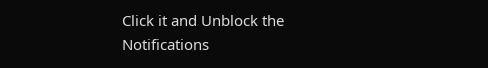Click it and Unblock the Notifications